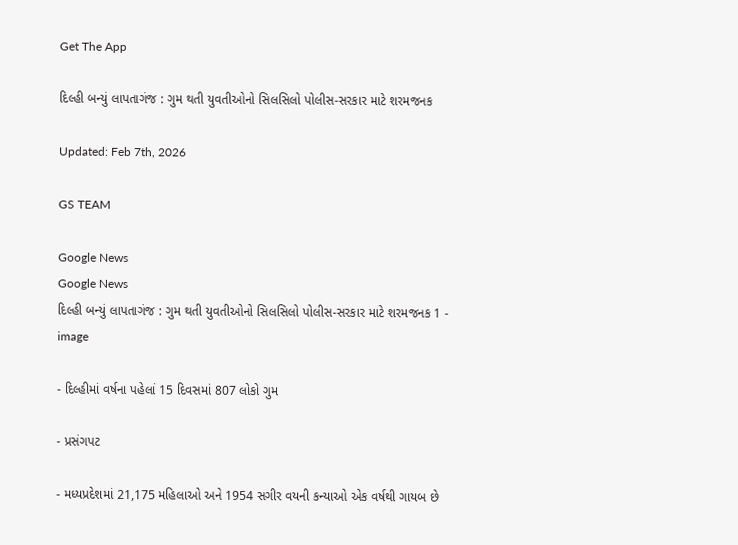Get The App

દિલ્હી બન્યું લાપતાગંજ : ગુમ થતી યુવતીઓનો સિલસિલો પોલીસ-સરકાર માટે શરમજનક

Updated: Feb 7th, 2026

GS TEAM

Google News
Google News
દિલ્હી બન્યું લાપતાગંજ : ગુમ થતી યુવતીઓનો સિલસિલો પોલીસ-સરકાર માટે શરમજનક 1 - image

- દિલ્હીમાં વર્ષના પહેલાં 15 દિવસમાં 807 લોકો ગુમ

- પ્રસંગપટ

- મધ્યપ્રદેશમાં 21,175 મહિલાઓ અને 1954 સગીર વયની કન્યાઓ એક વર્ષથી ગાયબ છે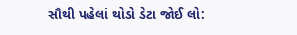સૌથી પહેલાં થોડો ડેટા જોઈ લો: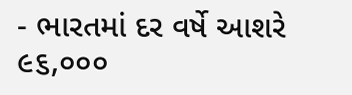- ભારતમાં દર વર્ષે આશરે ૯૬,૦૦૦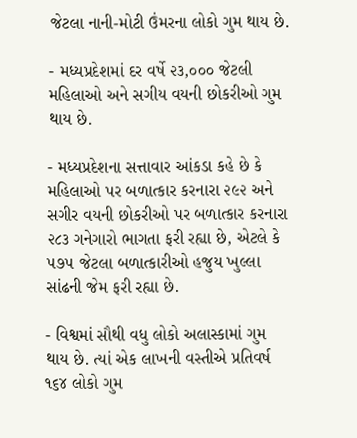જેટલા નાની-મોટી ઉંમરના લોકો ગુમ થાય છે.

- મધ્યપ્રદેશમાં દર વર્ષે ૨૩,૦૦૦ જેટલી મહિલાઓ અને સગીય વયની છોકરીઓ ગુમ થાય છે.

- મધ્યપ્રદેશના સત્તાવાર આંકડા કહે છે કે મહિલાઓ પર બળાત્કાર કરનારા ૨૯૨ અને સગીર વયની છોકરીઓ પર બળાત્કાર કરનારા ૨૮૩ ગનેગારો ભાગતા ફરી રહ્યા છે, એટલે કે  ૫૭૫ જેટલા બળાત્કારીઓ હજુય ખુલ્લા સાંઢની જેમ ફરી રહ્યા છે.

- વિશ્વમાં સૌથી વધુ લોકો અલાસ્કામાં ગુમ થાય છે. ત્યાં એક લાખની વસ્તીએ પ્રતિવર્ષ ૧૬૪ લોકો ગુમ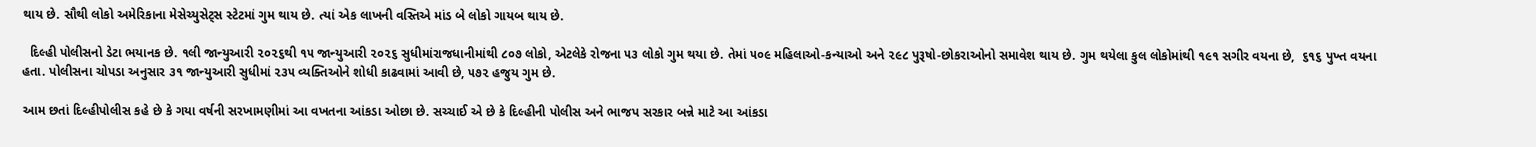થાય છે. સૌથી લોકો અમેરિકાના મેસેચ્યુસેટ્સ સ્ટેટમાં ગુમ થાય છે. ત્યાં એક લાખની વસ્તિએ માંડ બે લોકો ગાયબ થાય છે.

  દિલ્હી પોલીસનો ડેટા ભયાનક છે. ૧લી જાન્યુઆરી ૨૦૨૬થી ૧૫ જાન્યુઆરી ૨૦૨૬ સુધીમાંરાજધાનીમાંથી ૮૦૭ લોકો, એટલેકે રોજના ૫૩ લોકો ગુમ થયા છે. તેમાં ૫૦૯ મહિલાઓ-કન્યાઓ અને ૨૯૮ પુરૂષો-છોકરાઓનો સમાવેશ થાય છે. ગુમ થયેલા કુલ લોકોમાંથી ૧૯૧ સગીર વયના છે,  ૬૧૬ પુખ્ત વયના હતા. પોલીસના ચોપડા અનુસાર ૩૧ જાન્યુઆરી સુધીમાં ૨૩૫ વ્યક્તિઓને શોધી કાઢવામાં આવી છે, ૫૭૨ હજુય ગુમ છે.

આમ છતાં દિલ્હીપોલીસ કહે છે કે ગયા વર્ષની સરખામણીમાં આ વખતના આંકડા ઓછા છે. સચ્ચાઈ એ છે કે દિલ્હીની પોલીસ અને ભાજપ સરકાર બન્ને માટે આ આંકડા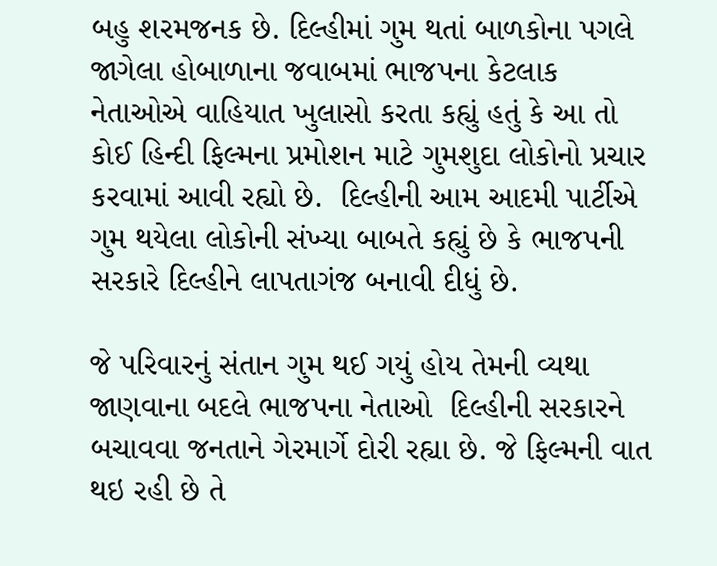બહુ શરમજનક છે. દિલ્હીમાં ગુમ થતાં બાળકોના પગલે જાગેલા હોબાળાના જવાબમાં ભાજપના કેટલાક નેતાઓએ વાહિયાત ખુલાસો કરતા કહ્યું હતું કે આ તો કોઈ હિન્દી ફિલ્મના પ્રમોશન માટે ગુમશુદા લોકોનો પ્રચાર કરવામાં આવી રહ્યો છે.  દિલ્હીની આમ આદમી પાર્ટીએ ગુમ થયેલા લોકોની સંખ્યા બાબતે કહ્યું છે કે ભાજપની સરકારે દિલ્હીને લાપતાગંજ બનાવી દીધું છે.

જે પરિવારનું સંતાન ગુમ થઈ ગયું હોય તેમની વ્યથા જાણવાના બદલે ભાજપના નેતાઓ  દિલ્હીની સરકારને બચાવવા જનતાને ગેરમાર્ગે દોરી રહ્યા છે. જે ફિલ્મની વાત થઇ રહી છે તે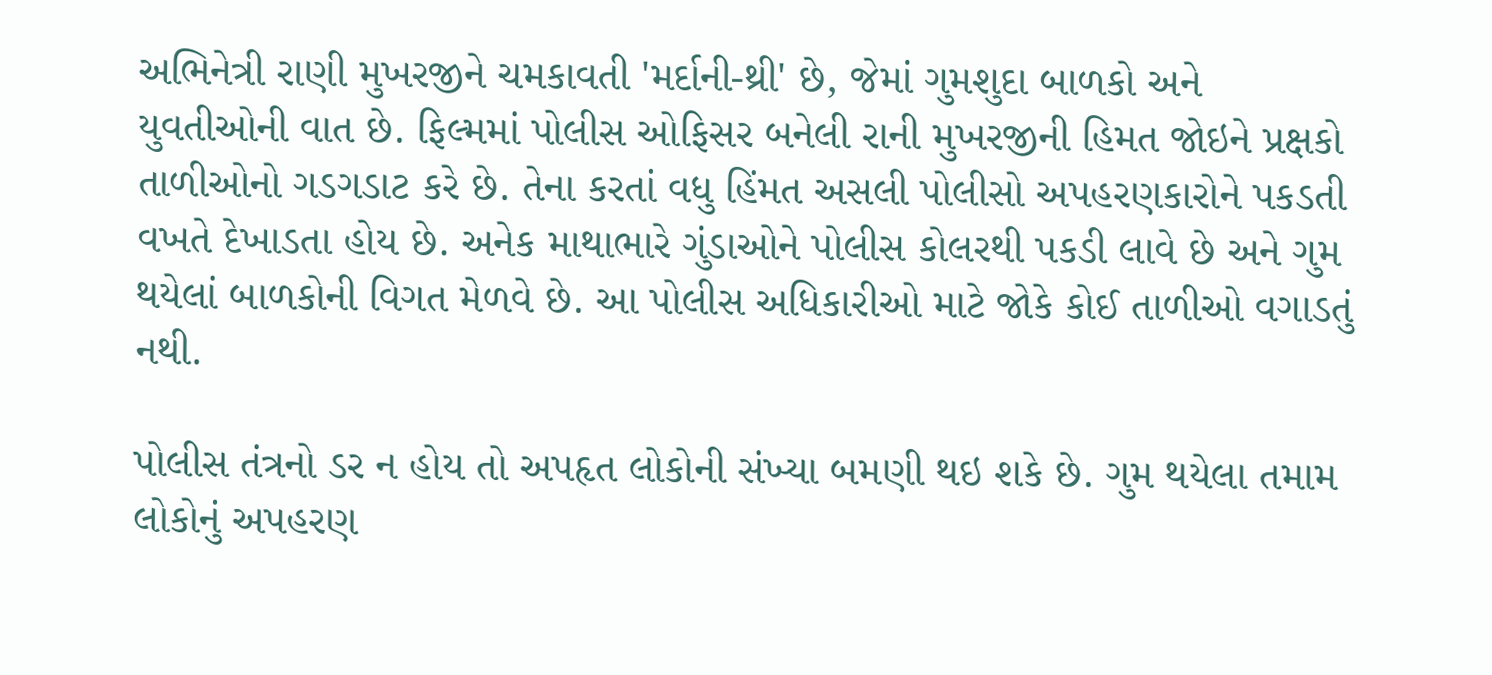અભિનેત્રી રાણી મુખરજીને ચમકાવતી 'મર્દાની-થ્રી' છે, જેમાં ગુમશુદા બાળકો અને યુવતીઓની વાત છે. ફિલ્મમાં પોલીસ ઓફિસર બનેલી રાની મુખરજીની હિમત જોઇને પ્રક્ષકો તાળીઓનો ગડગડાટ કરે છે. તેના કરતાં વધુ હિંમત અસલી પોલીસો અપહરણકારોને પકડતી વખતે દેખાડતા હોય છે. અનેક માથાભારે ગુંડાઓને પોલીસ કોલરથી પકડી લાવે છે અને ગુમ થયેલાં બાળકોની વિગત મેળવે છે. આ પોલીસ અધિકારીઓ માટે જોકે કોઈ તાળીઓ વગાડતું નથી.

પોલીસ તંત્રનો ડર ન હોય તો અપહૃત લોકોની સંખ્યા બમણી થઇ શકે છે. ગુમ થયેલા તમામ લોકોનું અપહરણ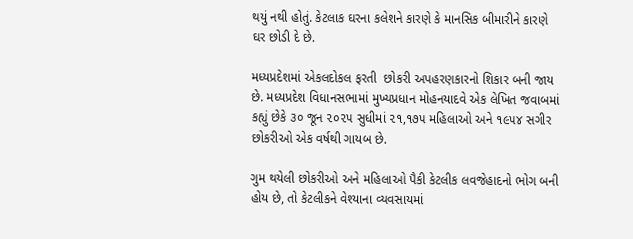થયું નથી હોતું. કેટલાક ઘરના કલેશને કારણે કે માનસિક બીમારીને કારણે ઘર છોડી દે છે.

મધ્યપ્રદેશમાં એકલદોકલ ફરતી  છોકરી અપહરણકારનો શિકાર બની જાય છે. મધ્યપ્રદેશ વિધાનસભામાં મુખ્યપ્રધાન મોહનયાદવે એક લેખિત જવાબમાં કહ્યું છેકે ૩૦ જૂન ૨૦૨૫ સુધીમાં ૨૧,૧૭૫ મહિલાઓ અને ૧૯૫૪ સગીર છોકરીઓ એક વર્ષથી ગાયબ છે.

ગુમ થયેલી છોકરીઓ અને મહિલાઓ પૈકી કેટલીક લવજેહાદનો ભોગ બની હોય છે, તો કેટલીકને વેશ્યાના વ્યવસાયમાં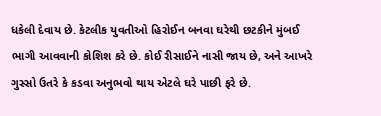ધકેલી દેવાય છે. કેટલીક યુવતીઓ હિરોઈન બનવા ઘરેથી છટકીને મુંબઈ ભાગી આવવાની કોશિશ કરે છે. કોઈ રીસાઈને નાસી જાય છે, અને આખરે ગુસ્સો ઉતરે કે કડવા અનુભવો થાય એટલે ઘરે પાછી ફરે છે.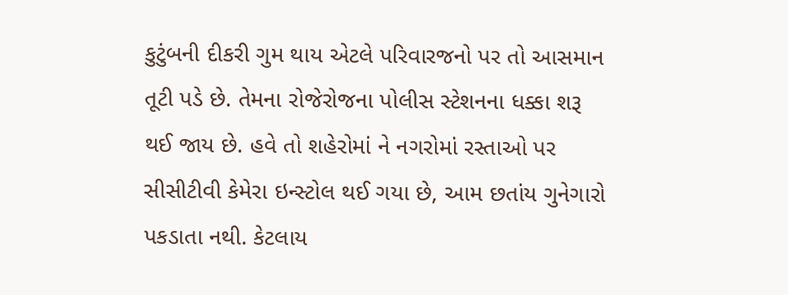કુટુંબની દીકરી ગુમ થાય એટલે પરિવારજનો પર તો આસમાન તૂટી પડે છે. તેમના રોજેરોજના પોલીસ સ્ટેશનના ધક્કા શરૂ થઈ જાય છે. હવે તો શહેરોમાં ને નગરોમાં રસ્તાઓ પર સીસીટીવી કેમેરા ઇન્સ્ટોલ થઈ ગયા છે, આમ છતાંય ગુનેગારો પકડાતા નથી. કેટલાય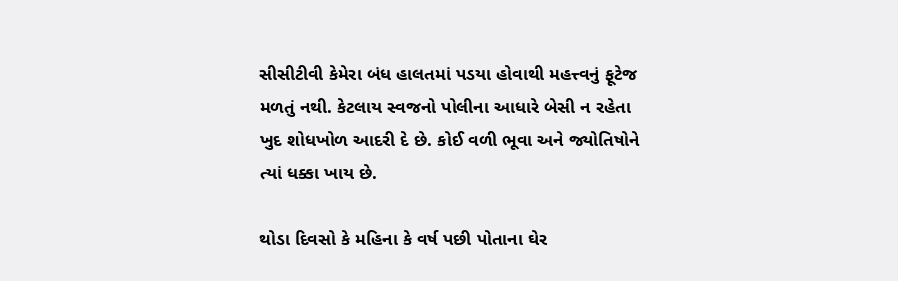સીસીટીવી કેમેરા બંધ હાલતમાં પડયા હોવાથી મહત્ત્વનું ફૂટેજ મળતું નથી. કેટલાય સ્વજનો પોલીના આધારે બેસી ન રહેતા ખુદ શોધખોળ આદરી દે છે. કોઈ વળી ભૂવા અને જ્યોતિષોને ત્યાં ધક્કા ખાય છે.

થોડા દિવસો કે મહિના કે વર્ષ પછી પોતાના ઘેર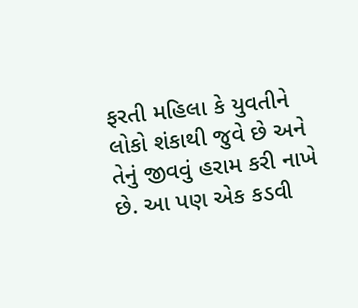ફરતી મહિલા કે યુવતીને લોકો શંકાથી જુવે છે અને તેનું જીવવું હરામ કરી નાખે છે. આ પણ એક કડવી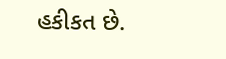હકીકત છે.